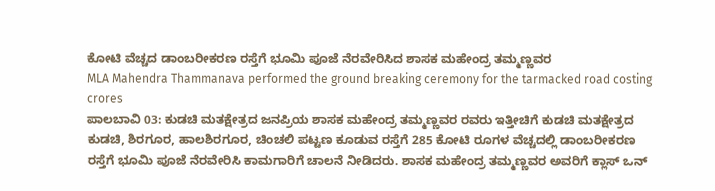ಕೋಟಿ ವೆಚ್ಚದ ಡಾಂಬರೀಕರಣ ರಸ್ತೆಗೆ ಭೂಮಿ ಪೂಜೆ ನೆರವೇರಿಸಿದ ಶಾಸಕ ಮಹೇಂದ್ರ ತಮ್ಮಣ್ಣವರ
MLA Mahendra Thammanava performed the ground breaking ceremony for the tarmacked road costing crores
ಪಾಲಬಾವಿ 03: ಕುಡಚಿ ಮತಕ್ಷೇತ್ರದ ಜನಪ್ರಿಯ ಶಾಸಕ ಮಹೇಂದ್ರ ತಮ್ಮಣ್ಣವರ ರವರು ಇತ್ತೀಚಿಗೆ ಕುಡಚಿ ಮತಕ್ಷೇತ್ರದ ಕುಡಚಿ, ಶಿರಗೂರ, ಹಾಲಶಿರಗೂರ, ಚಿಂಚಲಿ ಪಟ್ಟಣ ಕೂಡುವ ರಸ್ತೆಗೆ 285 ಕೋಟಿ ರೂಗಳ ವೆಚ್ಚದಲ್ಲಿ ಡಾಂಬರೀಕರಣ ರಸ್ತೆಗೆ ಭೂಮಿ ಪೂಜೆ ನೆರವೇರಿಸಿ ಕಾಮಗಾರಿಗೆ ಚಾಲನೆ ನೀಡಿದರು. ಶಾಸಕ ಮಹೇಂದ್ರ ತಮ್ಮಣ್ಣವರ ಅವರಿಗೆ ಕ್ಲಾಸ್ ಒನ್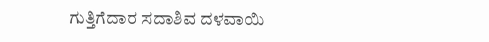ಗುತ್ತಿಗೆದಾರ ಸದಾಶಿವ ದಳವಾಯಿ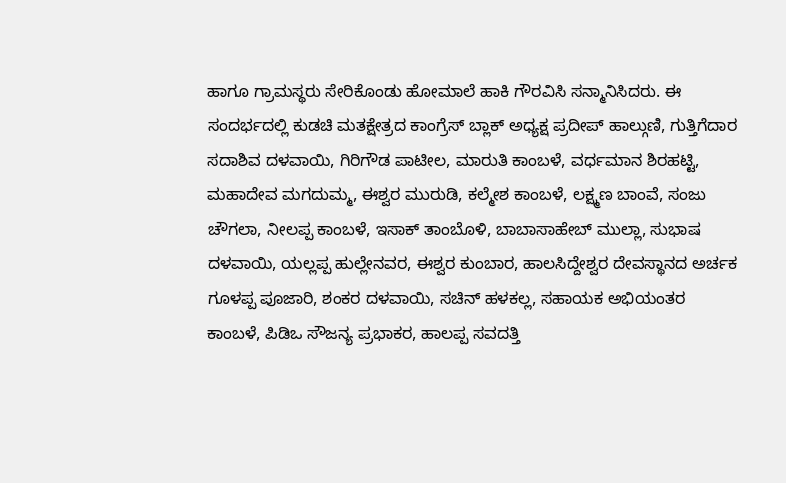ಹಾಗೂ ಗ್ರಾಮಸ್ಥರು ಸೇರಿಕೊಂಡು ಹೋಮಾಲೆ ಹಾಕಿ ಗೌರವಿಸಿ ಸನ್ಮಾನಿಸಿದರು. ಈ ಸಂದರ್ಭದಲ್ಲಿ ಕುಡಚಿ ಮತಕ್ಷೇತ್ರದ ಕಾಂಗ್ರೆಸ್ ಬ್ಲಾಕ್ ಅಧ್ಯಕ್ಷ ಪ್ರದೀಪ್ ಹಾಲ್ಗುಣಿ, ಗುತ್ತಿಗೆದಾರ ಸದಾಶಿವ ದಳವಾಯಿ, ಗಿರಿಗೌಡ ಪಾಟೀಲ, ಮಾರುತಿ ಕಾಂಬಳೆ, ವರ್ಧಮಾನ ಶಿರಹಟ್ಟಿ, ಮಹಾದೇವ ಮಗದುಮ್ಮ, ಈಶ್ವರ ಮುರುಡಿ, ಕಲ್ಮೇಶ ಕಾಂಬಳೆ, ಲಕ್ಷ್ಮಣ ಬಾಂವೆ, ಸಂಜು ಚೌಗಲಾ, ನೀಲಪ್ಪ ಕಾಂಬಳೆ, ಇಸಾಕ್ ತಾಂಬೊಳಿ, ಬಾಬಾಸಾಹೇಬ್ ಮುಲ್ಲಾ, ಸುಭಾಷ ದಳವಾಯಿ, ಯಲ್ಲಪ್ಪ ಹುಲ್ಲೇನವರ, ಈಶ್ವರ ಕುಂಬಾರ, ಹಾಲಸಿದ್ದೇಶ್ವರ ದೇವಸ್ಥಾನದ ಅರ್ಚಕ ಗೂಳಪ್ಪ ಪೂಜಾರಿ, ಶಂಕರ ದಳವಾಯಿ, ಸಚಿನ್ ಹಳಕಲ್ಲ, ಸಹಾಯಕ ಅಭಿಯಂತರ ಕಾಂಬಳೆ, ಪಿಡಿಒ ಸೌಜನ್ಯ ಪ್ರಭಾಕರ, ಹಾಲಪ್ಪ ಸವದತ್ತಿ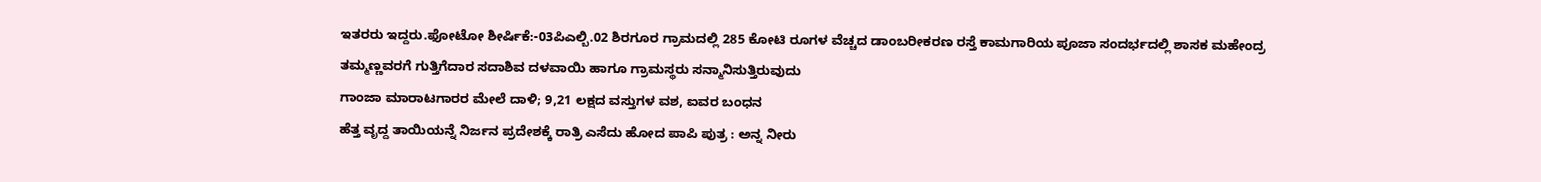ಇತರರು ಇದ್ದರು.ಫೋಟೋ ಶೀರ್ಷಿಕೆ:-03ಪಿಎಲ್ಬಿ.02 ಶಿರಗೂರ ಗ್ರಾಮದಲ್ಲಿ 285 ಕೋಟಿ ರೂಗಳ ವೆಚ್ಚದ ಡಾಂಬರೀಕರಣ ರಸ್ತೆ ಕಾಮಗಾರಿಯ ಪೂಜಾ ಸಂದರ್ಭದಲ್ಲಿ ಶಾಸಕ ಮಹೇಂದ್ರ ತಮ್ಮಣ್ಣವರಗೆ ಗುತ್ತಿಗೆದಾರ ಸದಾಶಿವ ದಳವಾಯಿ ಹಾಗೂ ಗ್ರಾಮಸ್ಥರು ಸನ್ಮಾನಿಸುತ್ತಿರುವುದು
ಗಾಂಜಾ ಮಾರಾಟಗಾರರ ಮೇಲೆ ದಾಳಿ; 9,21 ಲಕ್ಷದ ವಸ್ತುಗಳ ವಶ, ಐವರ ಬಂಧನ
ಹೆತ್ತ ವೃದ್ದ ತಾಯಿಯನ್ನೆ ನಿರ್ಜನ ಪ್ರದೇಶಕ್ಕೆ ರಾತ್ರಿ ಎಸೆದು ಹೋದ ಪಾಪಿ ಪುತ್ರ : ಅನ್ನ ನೀರು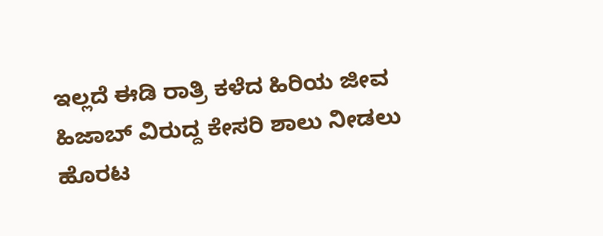ಇಲ್ಲದೆ ಈಡಿ ರಾತ್ರಿ ಕಳೆದ ಹಿರಿಯ ಜೀವ
ಹಿಜಾಬ್ ವಿರುದ್ದ ಕೇಸರಿ ಶಾಲು ನೀಡಲು ಹೊರಟ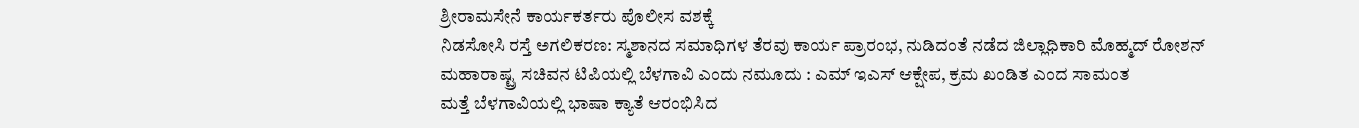ಶ್ರೀರಾಮಸೇನೆ ಕಾರ್ಯಕರ್ತರು ಪೊಲೀಸ ವಶಕ್ಕೆ
ನಿಡಸೋಸಿ ರಸ್ತೆ ಅಗಲಿಕರಣ: ಸ್ಮಶಾನದ ಸಮಾಧಿಗಳ ತೆರವು ಕಾರ್ಯ ಪ್ರಾರಂಭ, ನುಡಿದಂತೆ ನಡೆದ ಜಿಲ್ಲಾಧಿಕಾರಿ ಮೊಹ್ಮದ್ ರೋಶನ್
ಮಹಾರಾಷ್ಟ್ರ ಸಚಿವನ ಟಿಪಿಯಲ್ಲಿ ಬೆಳಗಾವಿ ಎಂದು ನಮೂದು : ಎಮ್ ಇಎಸ್ ಆಕ್ಷೇಪ, ಕ್ರಮ ಖಂಡಿತ ಎಂದ ಸಾಮಂತ
ಮತ್ತೆ ಬೆಳಗಾವಿಯಲ್ಲಿ ಭಾಷಾ ಕ್ಯಾತೆ ಆರಂಭಿಸಿದ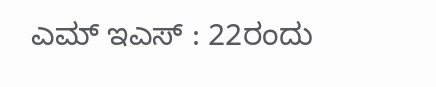ಎಮ್ ಇಎಸ್ : 22ರಂದು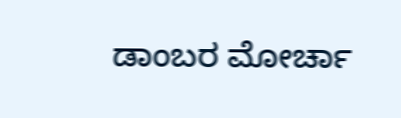ಡಾಂಬರ ಮೋರ್ಚಾ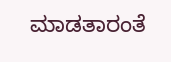ಮಾಡತಾರಂತೆ